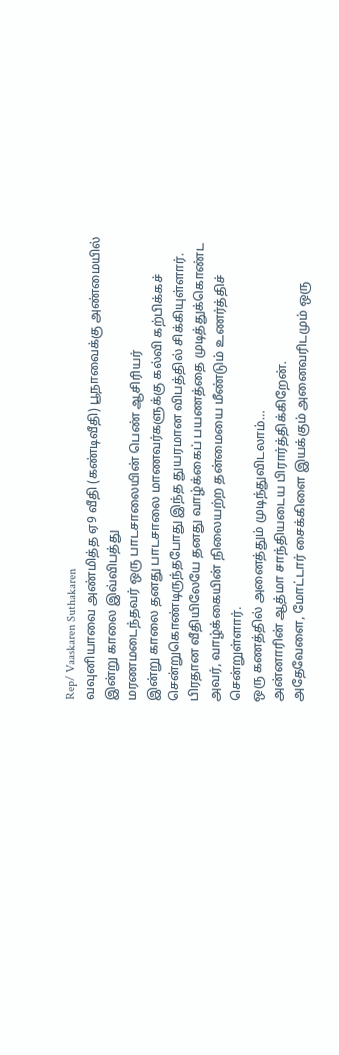Rep/ Vaaskaren Suthakaren
வவுனியாவை அண்மித்த ஏ9 வீதி (கண்டிவீதி) பூநாவைக்கு அண்மையில் இன்று காலை இவ்விபத்து
மரணமடைந்தவர் ஒரு பாடசாலையின் பெண் ஆசிரியர்
இன்று காலை தனது பாடசாலை மாணவர்களுக்கு கல்வி கற்பிக்கச் சென்றுகொண்டிருந்தபோது இந்த துயரமான விபத்தில் சிக்கியுள்ளார்.
பிரதான வீதியிலேயே தனது வாழ்க்கைப் பயணத்தை முடித்துக்கொண்ட அவர், வாழ்க்கையின் நிலையற்ற தன்மையை மீண்டும் உணர்த்திச் சென்றுள்ளார்.
ஒரு கணத்தில் அனைத்தும் முடிந்துவிடலாம்…
அன்னாரின் ஆத்மா சாந்தியடைய பிரார்த்திக்கிறேன்.
அதேவேளை, மோட்டார் சைக்கிளை இயக்கும் அனைவரிடமும் ஒரு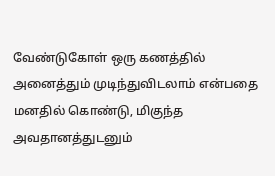வேண்டுகோள் ஒரு கணத்தில் அனைத்தும் முடிந்துவிடலாம் என்பதை மனதில் கொண்டு, மிகுந்த அவதானத்துடனும்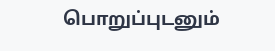பொறுப்புடனும்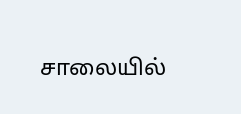சாலையில்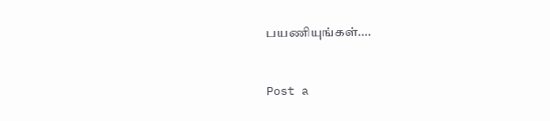பயணியுங்கள்….


Post a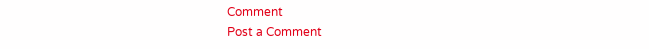Comment
Post a Comment